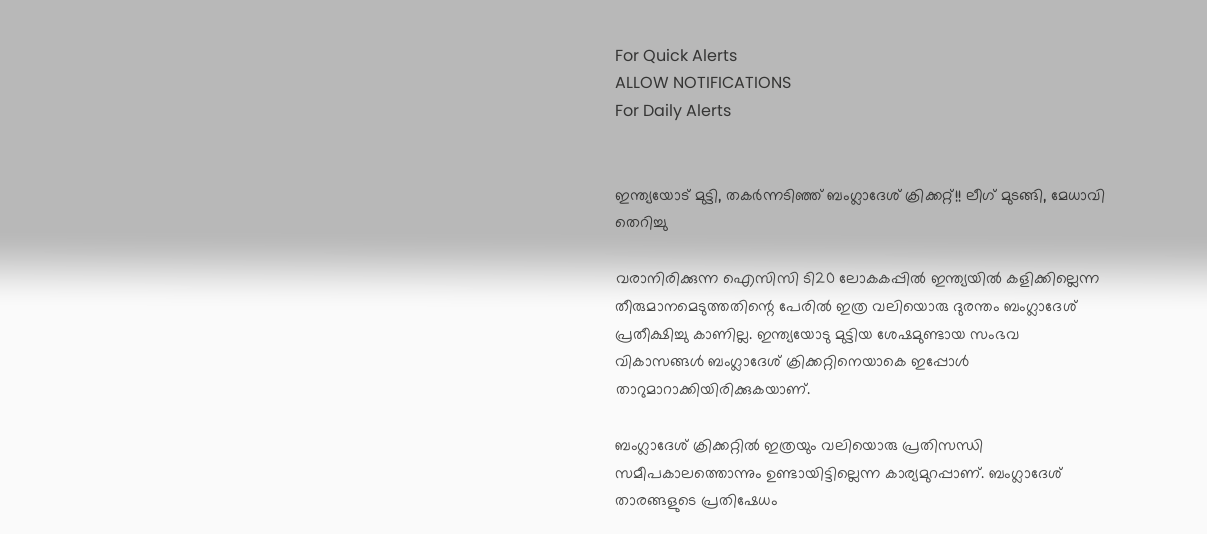For Quick Alerts
ALLOW NOTIFICATIONS
For Daily Alerts


ഇന്ത്യയോട് മുട്ടി, തകര്‍ന്നടിഞ്ഞ് ബംഗ്ലാദേശ് ക്രിക്കറ്റ്!! ലീഗ് മുടങ്ങി, മേധാവി തെറിച്ചു

വരാനിരിക്കുന്ന ഐസിസി ടി20 ലോകകപ്പില്‍ ഇന്ത്യയില്‍ കളിക്കില്ലെന്ന തീരുമാനമെടുത്തതിന്റെ പേരില്‍ ഇത്ര വലിയൊരു ദുരന്തം ബംഗ്ലാദേശ് പ്രതീക്ഷിച്ചു കാണില്ല. ഇന്ത്യയോടു മുട്ടിയ ശേഷമുണ്ടായ സംഭവ വികാസങ്ങള്‍ ബംഗ്ലാദേശ് ക്രിക്കറ്റിനെയാകെ ഇപ്പോള്‍ താറുമാറാക്കിയിരിക്കുകയാണ്.

ബംഗ്ലാദേശ് ക്രിക്കറ്റില്‍ ഇത്രയും വലിയൊരു പ്രതിസന്ധി സമീപകാലത്തൊന്നും ഉണ്ടായിട്ടില്ലെന്ന കാര്യമുറപ്പാണ്. ബംഗ്ലാദേശ് താരങ്ങളുടെ പ്രതിഷേധം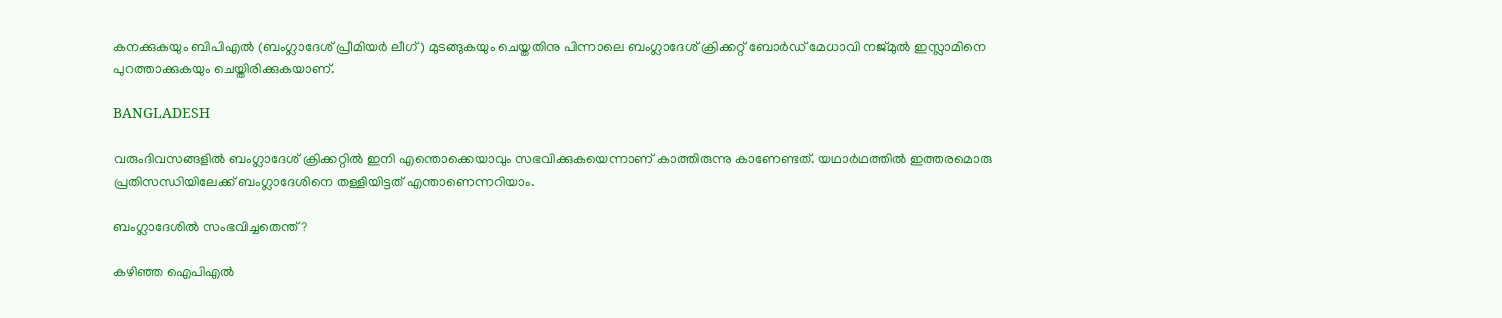കനക്കുകയും ബിപിഎല്‍ (ബംഗ്ലാദേശ് പ്രീമിയര്‍ ലീഗ്) മുടങ്ങുകയും ചെയ്തതിനു പിന്നാലെ ബംഗ്ലാദേശ് ക്രിക്കറ്റ് ബോര്‍ഡ് മേധാവി നജ്മുല്‍ ഇസ്ലാമിനെ പുറത്താക്കുകയും ചെയ്തിരിക്കുകയാണ്.

BANGLADESH

വരുംദിവസങ്ങളില്‍ ബംഗ്ലാദേശ് ക്രിക്കറ്റില്‍ ഇനി എന്തൊക്കെയാവും സഭവിക്കുകയെന്നാണ് കാത്തിരുന്നു കാണേണ്ടത്. യഥാര്‍ഥത്തില്‍ ഇത്തരമൊരു പ്രതിസന്ധിയിലേക്ക് ബംഗ്ലാദേശിനെ തള്ളിയിട്ടത് എന്താണെന്നറിയാം.

ബംഗ്ലാദേശില്‍ സംഭവിച്ചതെന്ത്?

കഴിഞ്ഞ ഐപിഎല്‍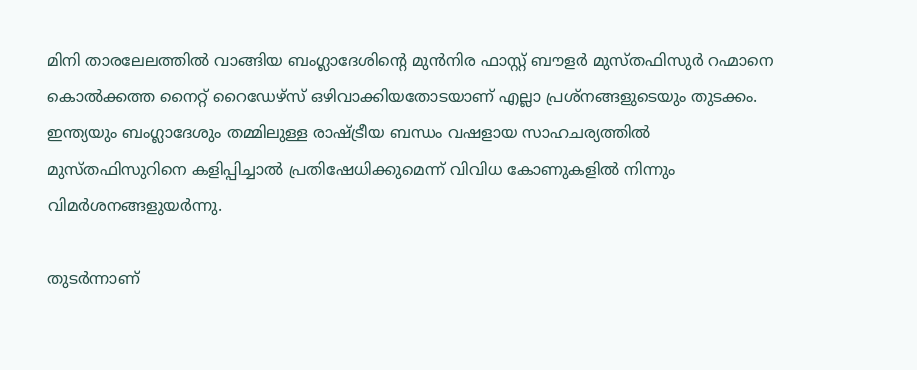മിനി താരലേലത്തില്‍ വാങ്ങിയ ബംഗ്ലാദേശിന്റെ മുന്‍നിര ഫാസ്റ്റ് ബൗളര്‍ മുസ്തഫിസുര്‍ റഹ്മാനെ കൊല്‍ക്കത്ത നൈറ്റ് റൈഡേഴ്‌സ് ഒഴിവാക്കിയതോടയാണ് എല്ലാ പ്രശ്‌നങ്ങളുടെയും തുടക്കം. ഇന്ത്യയും ബംഗ്ലാദേശും തമ്മിലുള്ള രാഷ്ട്രീയ ബന്ധം വഷളായ സാഹചര്യത്തില്‍ മുസ്തഫിസുറിനെ കളിപ്പിച്ചാല്‍ പ്രതിഷേധിക്കുമെന്ന് വിവിധ കോണുകളില്‍ നിന്നും വിമര്‍ശനങ്ങളുയര്‍ന്നു.

തുടര്‍ന്നാണ്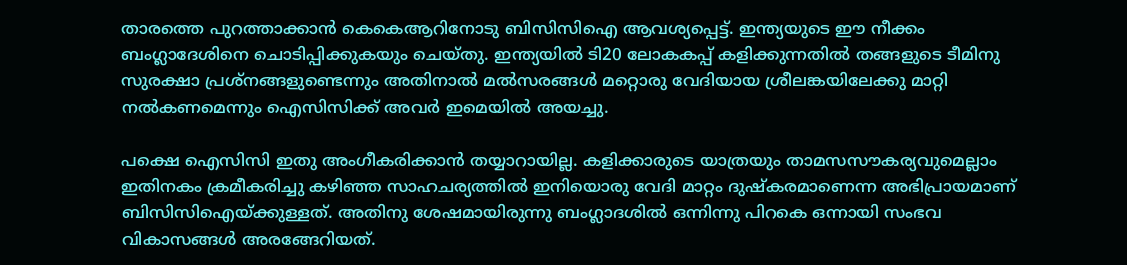താരത്തെ പുറത്താക്കാന്‍ കെകെആറിനോടു ബിസിസിഐ ആവശ്യപ്പെട്ട്. ഇന്ത്യയുടെ ഈ നീക്കം ബംഗ്ലാദേശിനെ ചൊടിപ്പിക്കുകയും ചെയ്തു. ഇന്ത്യയില്‍ ടി20 ലോകകപ്പ് കളിക്കുന്നതില്‍ തങ്ങളുടെ ടീമിനു സുരക്ഷാ പ്രശ്‌നങ്ങളുണ്ടെന്നും അതിനാല്‍ മല്‍സരങ്ങള്‍ മറ്റൊരു വേദിയായ ശ്രീലങ്കയിലേക്കു മാറ്റി നല്‍കണമെന്നും ഐസിസിക്ക് അവര്‍ ഇമെയില്‍ അയച്ചു.

പക്ഷെ ഐസിസി ഇതു അംഗീകരിക്കാന്‍ തയ്യാറായില്ല. കളിക്കാരുടെ യാത്രയും താമസസൗകര്യവുമെല്ലാം ഇതിനകം ക്രമീകരിച്ചു കഴിഞ്ഞ സാഹചര്യത്തില്‍ ഇനിയൊരു വേദി മാറ്റം ദുഷ്‌കരമാണെന്ന അഭിപ്രായമാണ് ബിസിസിഐയ്ക്കുള്ളത്. അതിനു ശേഷമായിരുന്നു ബംഗ്ലാദശില്‍ ഒന്നിന്നു പിറകെ ഒന്നായി സംഭവ വികാസങ്ങള്‍ അരങ്ങേറിയത്.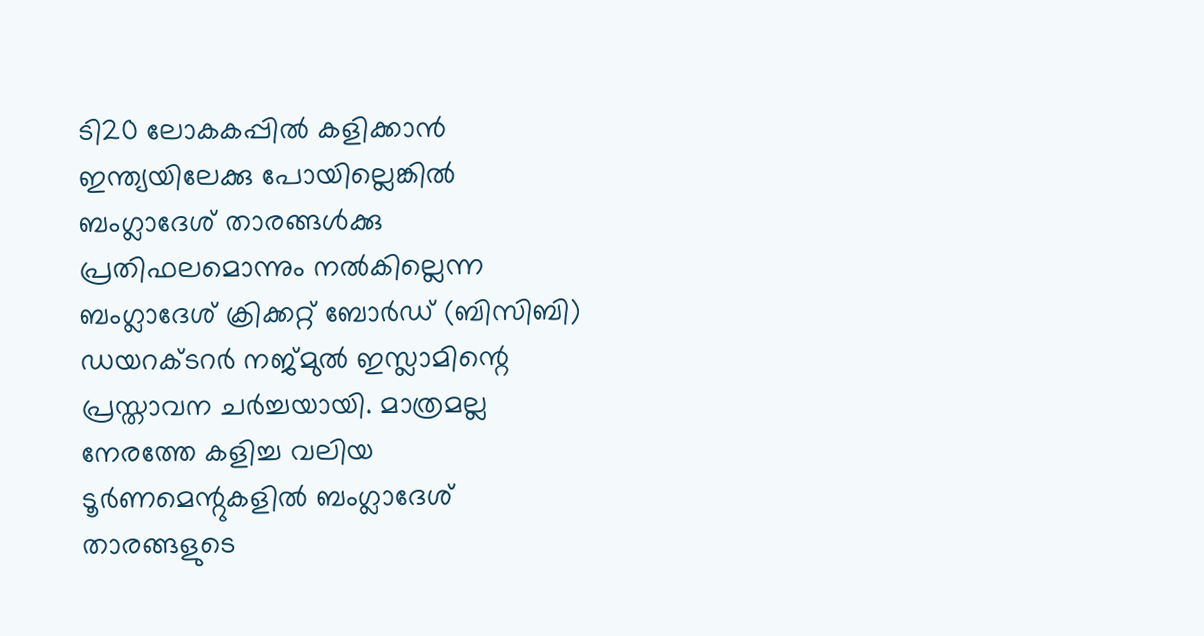ടി20 ലോകകപ്പില്‍ കളിക്കാന്‍ ഇന്ത്യയിലേക്കു പോയില്ലെങ്കില്‍ ബംഗ്ലാദേശ് താരങ്ങള്‍ക്കു പ്രതിഫലമൊന്നും നല്‍കില്ലെന്ന ബംഗ്ലാദേശ് ക്രിക്കറ്റ് ബോര്‍ഡ് (ബിസിബി) ഡയറക്ടറര്‍ നജ്മുല്‍ ഇസ്ലാമിന്റെ പ്രസ്താവന ചര്‍ച്ചയായി. മാത്രമല്ല നേരത്തേ കളിച്ച വലിയ ടൂര്‍ണമെന്റുകളില്‍ ബംഗ്ലാദേശ് താരങ്ങളുടെ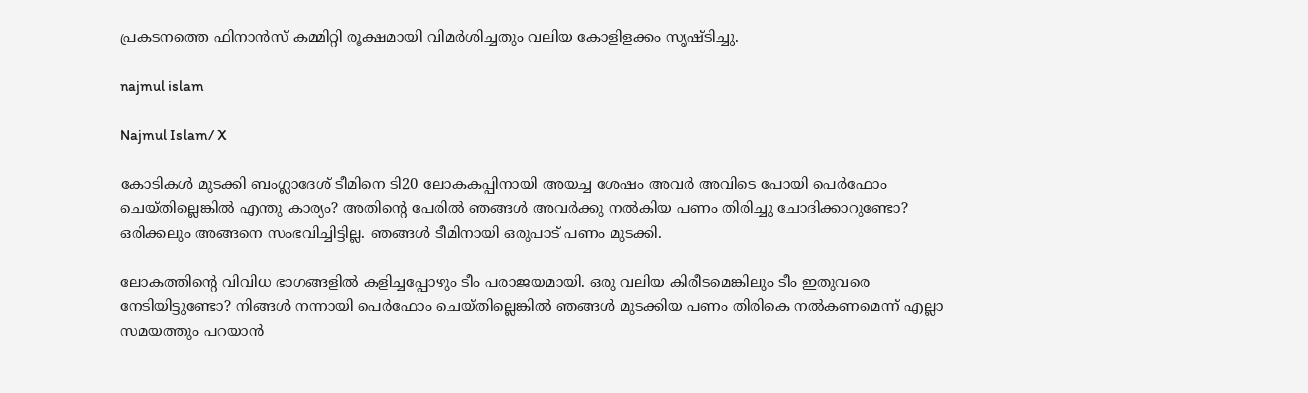പ്രകടനത്തെ ഫിനാന്‍സ് കമ്മിറ്റി രൂക്ഷമായി വിമര്‍ശിച്ചതും വലിയ കോളിളക്കം സൃഷ്ടിച്ചു.

najmul islam

Najmul Islam/ X

കോടികള്‍ മുടക്കി ബംഗ്ലാദേശ് ടീമിനെ ടി20 ലോകകപ്പിനായി അയച്ച ശേഷം അവര്‍ അവിടെ പോയി പെര്‍ഫോം ചെയ്തില്ലെങ്കില്‍ എന്തു കാര്യം? അതിന്റെ പേരില്‍ ഞങ്ങള്‍ അവര്‍ക്കു നല്‍കിയ പണം തിരിച്ചു ചോദിക്കാറുണ്ടോ? ഒരിക്കലും അങ്ങനെ സംഭവിച്ചിട്ടില്ല. ഞങ്ങള്‍ ടീമിനായി ഒരുപാട് പണം മുടക്കി.

ലോകത്തിന്റെ വിവിധ ഭാഗങ്ങളില്‍ കളിച്ചപ്പോഴും ടീം പരാജയമായി. ഒരു വലിയ കിരീടമെങ്കിലും ടീം ഇതുവരെ നേടിയിട്ടുണ്ടോ? നിങ്ങള്‍ നന്നായി പെര്‍ഫോം ചെയ്തില്ലെങ്കില്‍ ഞങ്ങള്‍ മുടക്കിയ പണം തിരികെ നല്‍കണമെന്ന് എല്ലാ സമയത്തും പറയാന്‍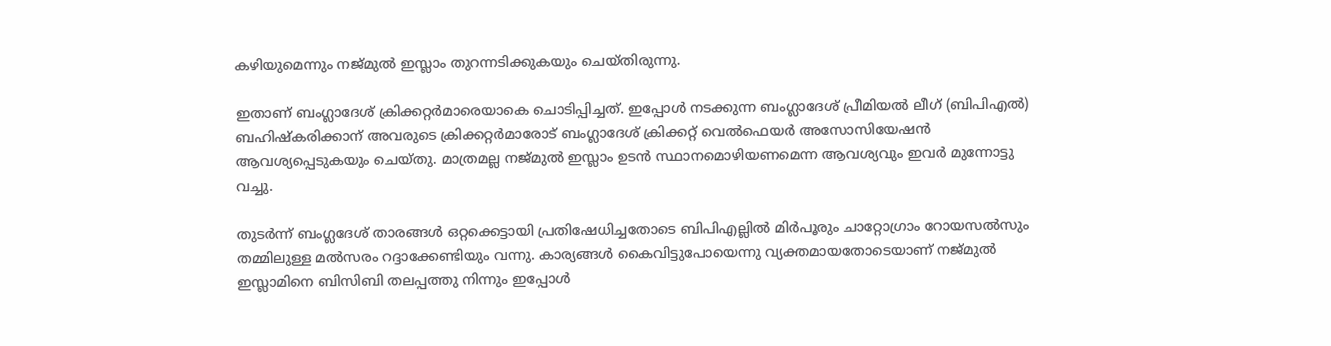കഴിയുമെന്നും നജ്മുല്‍ ഇസ്ലാം തുറന്നടിക്കുകയും ചെയ്തിരുന്നു.

ഇതാണ് ബംഗ്ലാദേശ് ക്രിക്കറ്റര്‍മാരെയാകെ ചൊടിപ്പിച്ചത്. ഇപ്പോള്‍ നടക്കുന്ന ബംഗ്ലാദേശ് പ്രീമിയല്‍ ലീഗ് (ബിപിഎല്‍) ബഹിഷ്‌കരിക്കാന് അവരുടെ ക്രിക്കറ്റര്‍മാരോട് ബംഗ്ലാദേശ് ക്രിക്കറ്റ് വെല്‍ഫെയര്‍ അസോസിയേഷന്‍ ആവശ്യപ്പെടുകയും ചെയ്തു. മാത്രമല്ല നജ്മുല്‍ ഇസ്ലാം ഉടന്‍ സ്ഥാനമൊഴിയണമെന്ന ആവശ്യവും ഇവര്‍ മുന്നോട്ടു വച്ചു.

തുടര്‍ന്ന് ബംഗ്ലദേശ് താരങ്ങള്‍ ഒറ്റക്കെട്ടായി പ്രതിഷേധിച്ചതോടെ ബിപിഎല്ലില്‍ മിര്‍പൂരും ചാറ്റോഗ്രാം റോയസല്‍സും തമ്മിലുള്ള മല്‍സരം റദ്ദാക്കേണ്ടിയും വന്നു. കാര്യങ്ങള്‍ കൈവിട്ടുപോയെന്നു വ്യക്തമായതോടെയാണ് നജ്മുല്‍ ഇസ്ലാമിനെ ബിസിബി തലപ്പത്തു നിന്നും ഇപ്പോള്‍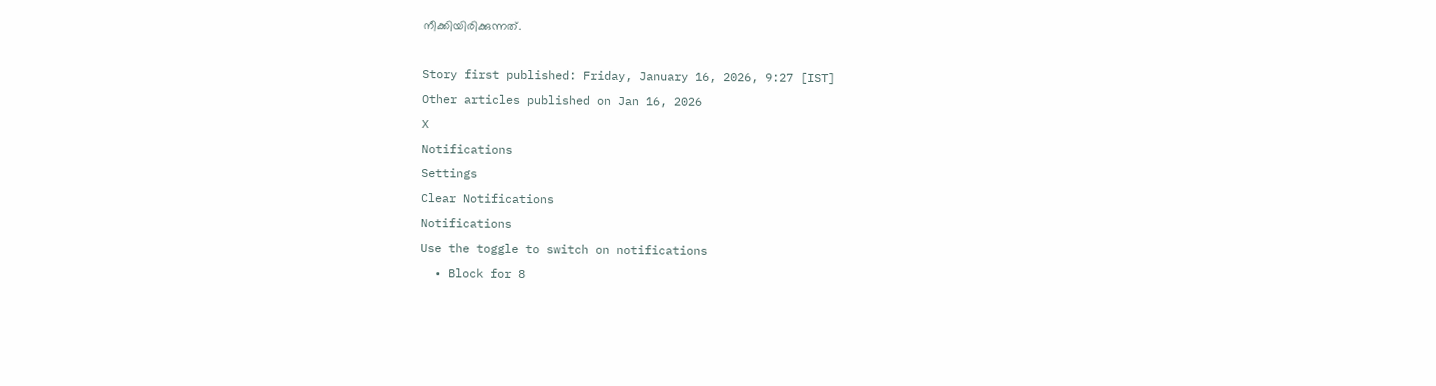നീക്കിയിരിക്കുന്നത്.

Story first published: Friday, January 16, 2026, 9:27 [IST]
Other articles published on Jan 16, 2026
X
Notifications
Settings
Clear Notifications
Notifications
Use the toggle to switch on notifications
  • Block for 8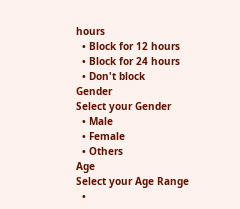hours
  • Block for 12 hours
  • Block for 24 hours
  • Don't block
Gender
Select your Gender
  • Male
  • Female
  • Others
Age
Select your Age Range
  •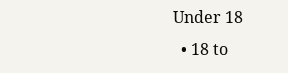Under 18
  • 18 to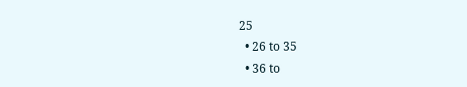25
  • 26 to 35
  • 36 to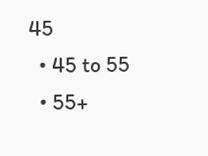45
  • 45 to 55
  • 55+